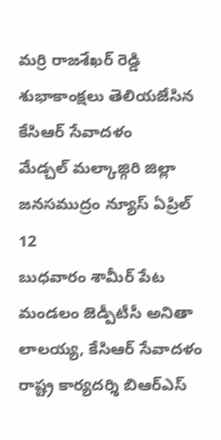మర్రి రాజశేఖర్ రెడ్డి
శుభాకాంక్షలు తెలియజేసిన
కేసిఆర్ సేవాదళం
మేడ్చల్ మల్కాజ్గిరి జిల్లా జనసముద్రం న్యూస్ ఏప్రిల్ 12
బుధవారం శామీర్ పేట మండలం జెడ్పీటీసీ అనితా లాలయ్య, కేసిఆర్ సేవాదళం రాష్ట్ర కార్యదర్శి బిఆర్ఎస్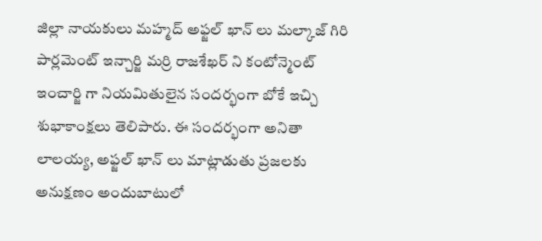జిల్లా నాయకులు మహ్మద్ అఫ్జల్ ఖాన్ లు మల్కాజ్ గిరి పార్లమెంట్ ఇన్చార్జి మర్రి రాజశేఖర్ ని కంటోన్మెంట్ ఇంచార్జి గా నియమితులైన సందర్భంగా బోకే ఇచ్చి శుభాకాంక్షలు తెలిపారు. ఈ సందర్భంగా అనితా లాలయ్య, అఫ్జల్ ఖాన్ లు మాట్లాడుతు ప్రజలకు అనుక్షణం అందుబాటులో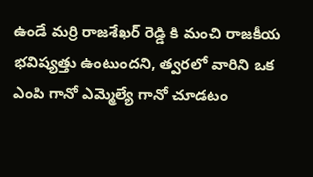ఉండే మర్రి రాజశేఖర్ రెడ్డి కి మంచి రాజకీయ భవిష్యత్తు ఉంటుందని, త్వరలో వారిని ఒక ఎంపి గానో ఎమ్మెల్యే గానో చూడటం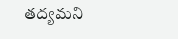తద్యమని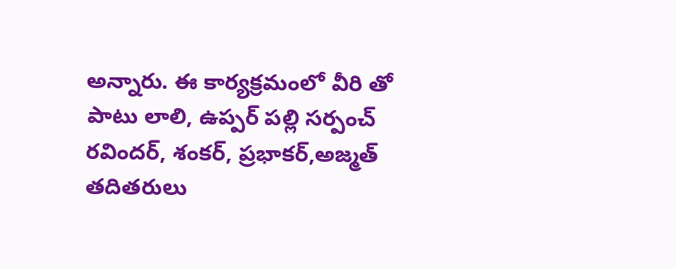అన్నారు. ఈ కార్యక్రమంలో వీరి తో పాటు లాలి, ఉప్పర్ పల్లి సర్పంచ్ రవిందర్, శంకర్, ప్రభాకర్,అజ్మత్ తదితరులు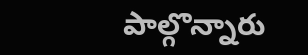పాల్గొన్నారు